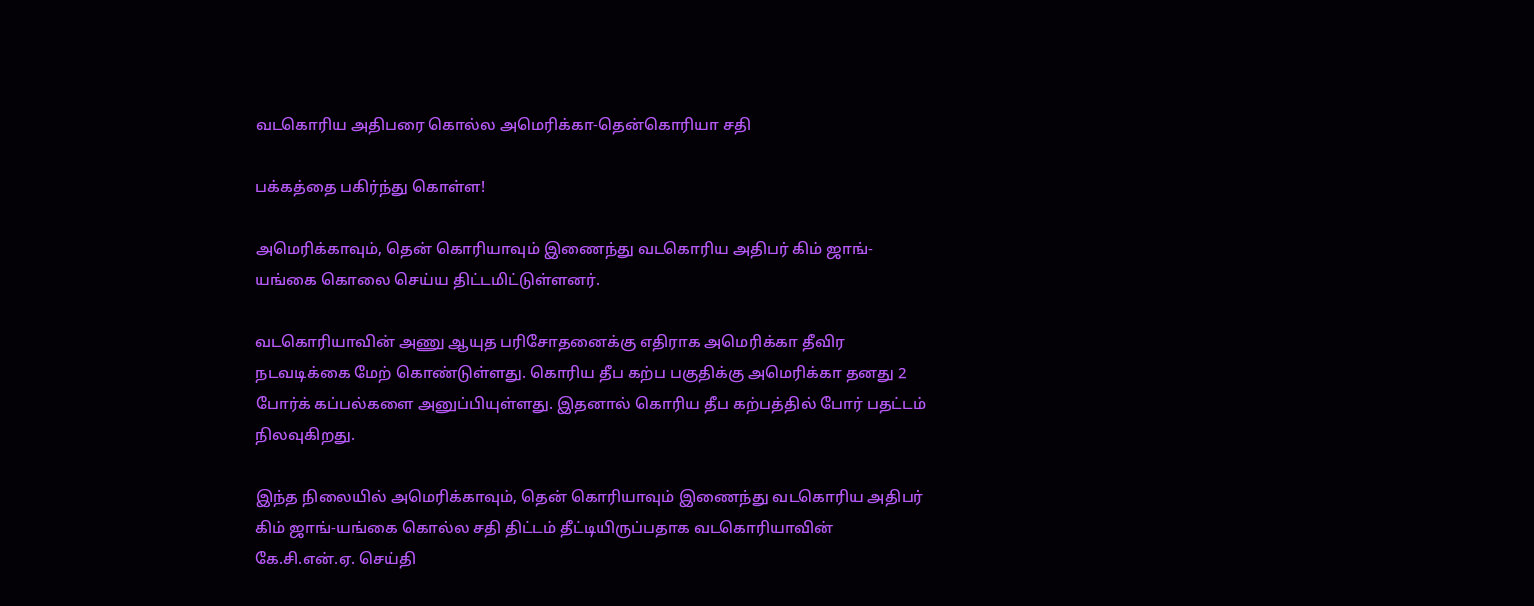வடகொரிய அதிபரை கொல்ல அமெரிக்கா-தென்கொரியா சதி

பக்கத்தை பகிர்ந்து கொள்ள!

அமெரிக்காவும், தென் கொரியாவும் இணைந்து வடகொரிய அதிபர் கிம் ஜாங்-யங்கை கொலை செய்ய திட்டமிட்டுள்ளனர்.

வடகொரியாவின் அணு ஆயுத பரிசோதனைக்கு எதிராக அமெரிக்கா தீவிர நடவடிக்கை மேற் கொண்டுள்ளது. கொரிய தீப கற்ப பகுதிக்கு அமெரிக்கா தனது 2 போர்க் கப்பல்களை அனுப்பியுள்ளது. இதனால் கொரிய தீப கற்பத்தில் போர் பதட்டம் நிலவுகிறது.

இந்த நிலையில் அமெரிக்காவும், தென் கொரியாவும் இணைந்து வடகொரிய அதிபர் கிம் ஜாங்-யங்கை கொல்ல சதி திட்டம் தீட்டியிருப்பதாக வடகொரியாவின் கே.சி.என்.ஏ. செய்தி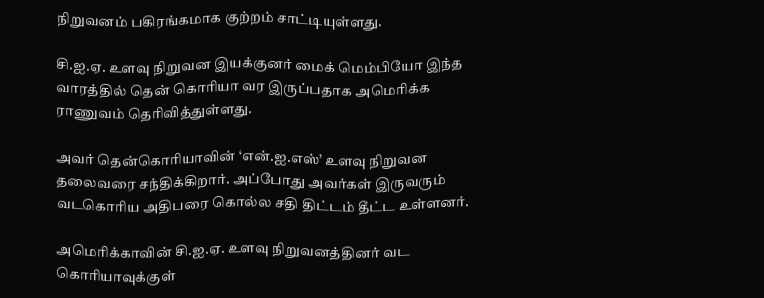நிறுவனம் பகிரங்கமாக குற்றம் சாட்டியுள்ளது.

சி.ஐ.ஏ. உளவு நிறுவன இயக்குனர் மைக் மெம்பியோ இந்த வாரத்தில் தென் கொரியா வர இருப்பதாக அமெரிக்க ராணுவம் தெரிவித்துள்ளது.

அவர் தென்கொரியாவின் ‘என்.ஐ.எஸ்’ உளவு நிறுவன தலைவரை சந்திக்கிறார். அப்போது அவர்கள் இருவரும் வடகொரிய அதிபரை கொல்ல சதி திட்டம் தீட்ட உள்ளனர்.

அமெரிக்காவின் சி.ஐ.ஏ. உளவு நிறுவனத்தினர் வட கொரியாவுக்குள்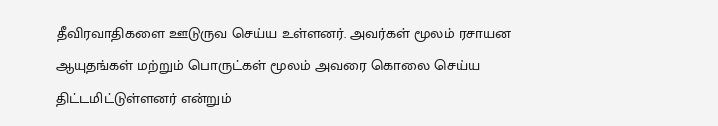தீவிரவாதிகளை ஊடுருவ செய்ய உள்ளனர். அவர்கள் மூலம் ரசாயன ஆயுதங்கள் மற்றும் பொருட்கள் மூலம் அவரை கொலை செய்ய திட்டமிட்டுள்ளனர் என்றும்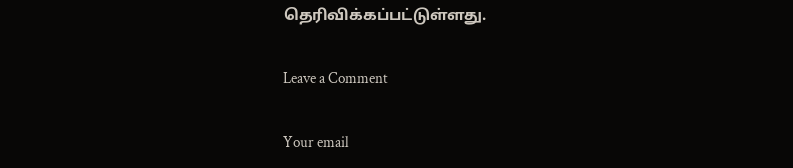தெரிவிக்கப்பட்டுள்ளது.

Leave a Comment

Your email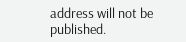address will not be published.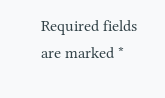Required fields are marked *